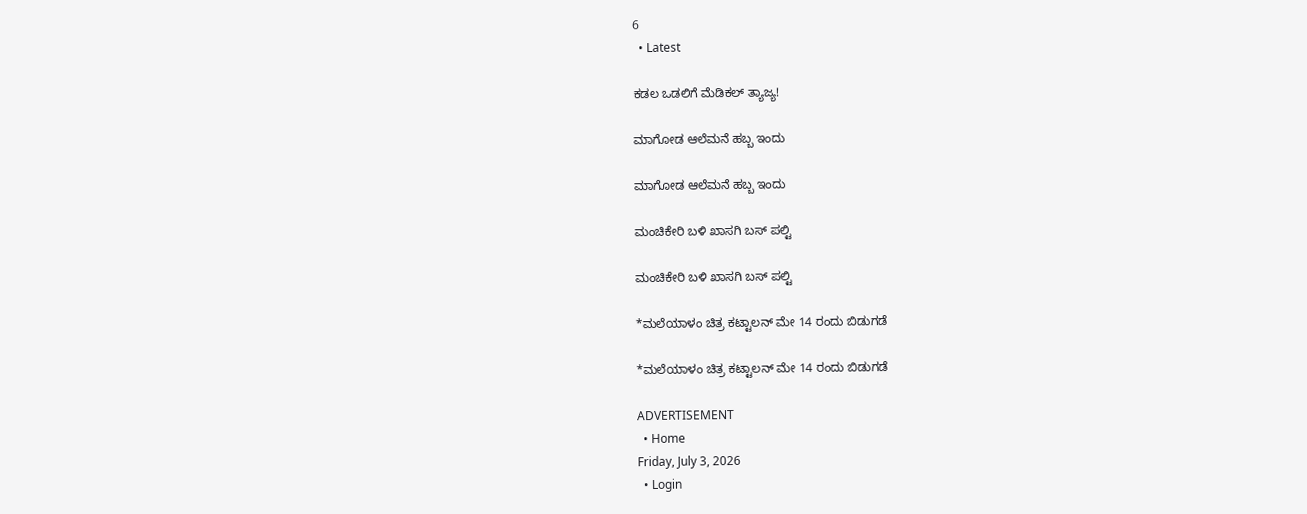6
  • Latest

ಕಡಲ ಒಡಲಿಗೆ ಮೆಡಿಕಲ್ ತ್ಯಾಜ್ಯ!

ಮಾಗೋಡ ಆಲೆಮನೆ ಹಬ್ಬ ಇಂದು

ಮಾಗೋಡ ಆಲೆಮನೆ ಹಬ್ಬ ಇಂದು

ಮಂಚಿಕೇರಿ‌ ಬಳಿ ಖಾಸಗಿ ಬಸ್ ಪಲ್ಟಿ

ಮಂಚಿಕೇರಿ‌ ಬಳಿ ಖಾಸಗಿ ಬಸ್ ಪಲ್ಟಿ

*ಮಲೆಯಾಳಂ ಚಿತ್ರ ಕಟ್ಟಾಲನ್ ಮೇ 14 ರಂದು ಬಿಡುಗಡೆ

*ಮಲೆಯಾಳಂ ಚಿತ್ರ ಕಟ್ಟಾಲನ್ ಮೇ 14 ರಂದು ಬಿಡುಗಡೆ

ADVERTISEMENT
  • Home
Friday, July 3, 2026
  • Login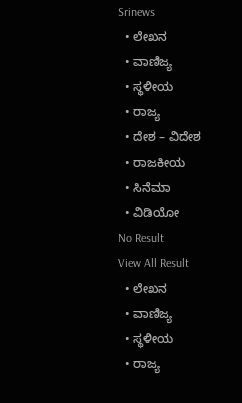Srinews
  • ಲೇಖನ
  • ವಾಣಿಜ್ಯ
  • ಸ್ಥಳೀಯ
  • ರಾಜ್ಯ
  • ದೇಶ – ವಿದೇಶ
  • ರಾಜಕೀಯ
  • ಸಿನೆಮಾ
  • ವಿಡಿಯೋ
No Result
View All Result
  • ಲೇಖನ
  • ವಾಣಿಜ್ಯ
  • ಸ್ಥಳೀಯ
  • ರಾಜ್ಯ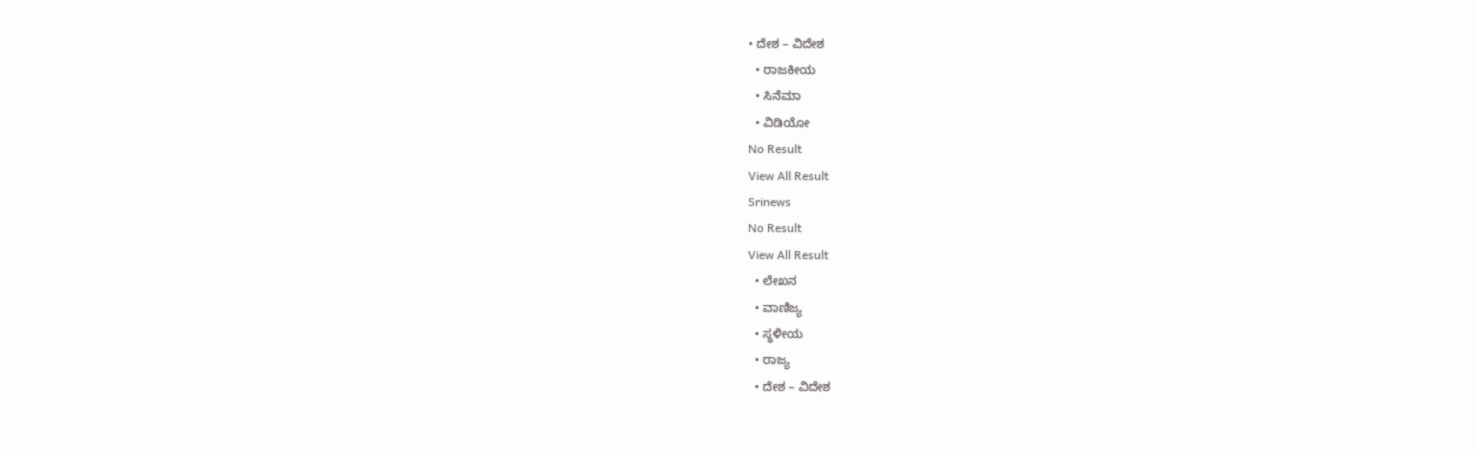• ದೇಶ – ವಿದೇಶ
  • ರಾಜಕೀಯ
  • ಸಿನೆಮಾ
  • ವಿಡಿಯೋ
No Result
View All Result
Srinews
No Result
View All Result
  • ಲೇಖನ
  • ವಾಣಿಜ್ಯ
  • ಸ್ಥಳೀಯ
  • ರಾಜ್ಯ
  • ದೇಶ – ವಿದೇಶ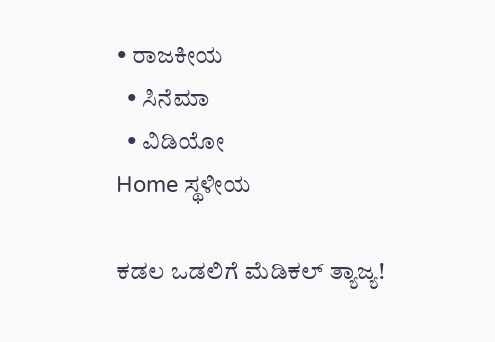• ರಾಜಕೀಯ
  • ಸಿನೆಮಾ
  • ವಿಡಿಯೋ
Home ಸ್ಥಳೀಯ

ಕಡಲ ಒಡಲಿಗೆ ಮೆಡಿಕಲ್ ತ್ಯಾಜ್ಯ!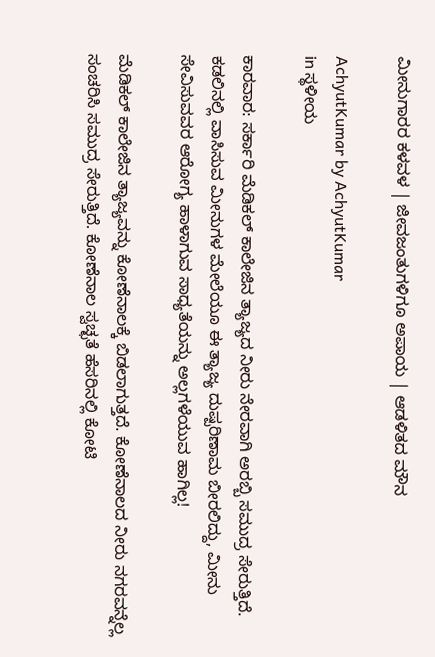ಮೀನುಗಾರರ ಕಳವಳ | ಜೀವಜಂತುಗಳಿಗೂ ಅಪಾಯ | ಆಡಳಿತದ ಮೌನ

AchyutKumar by AchyutKumar
in ಸ್ಥಳೀಯ

ಕಾರವಾರ: ಸರ್ಕಾರಿ ಮೆಡಿಕಲ್ ಕಾಲೇಜಿನ ತ್ಯಾಜ್ಯದ ನೀರು ನೇರವಾಗಿ ಅರಬ್ಬಿ ಸಮುದ್ರ ಸೇರುತ್ತಿದೆ. ಕಡಲಿನಲ್ಲಿ ವಾಸಿಸುವ ಮೀನುಗಳ ಮೇಲೆಯೂ ಈ ತ್ಯಾಜ್ಯ ದುಷ್ಪರಿಣಾಮ ಬೀರಲಿದ್ದು, ಮೀನು ಸೇವಿಸುವವರ ಆರೋಗ್ಯ ಹಾಳಾಗುವ ಸಾಧ್ಯತೆಯನ್ನು ಅಲ್ಲಗಳೆಯುವ ಹಾಗಿಲ್ಲ!

ಮೆಡಿಕಲ್ ಕಾಲೇಜಿನ ತ್ಯಾಜ್ಯವನ್ನು ಕೋಣೆನಾಲಕ್ಕೆ ಬಿಡಲಾಗುತ್ತದೆ. ಕೋಣೆನಾಲದ ನೀರು ನಗರವನ್ನೆಲ್ಲ ಸಂಚರಿಸಿ ಸಮುದ್ರ ಸೇರುತ್ತಿದೆ. ಕೋಣೆನಾಲ ಸ್ವಚ್ಛತೆ ಹೆಸರಿನಲ್ಲಿ ಕೋಟಿ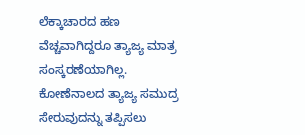ಲೆಕ್ಕಾಚಾರದ ಹಣ ವೆಚ್ಚವಾಗಿದ್ದರೂ ತ್ಯಾಜ್ಯ ಮಾತ್ರ ಸಂಸ್ಕರಣೆಯಾಗಿಲ್ಲ. ಕೋಣೆನಾಲದ ತ್ಯಾಜ್ಯ ಸಮುದ್ರ ಸೇರುವುದನ್ನು ತಪ್ಪಿಸಲು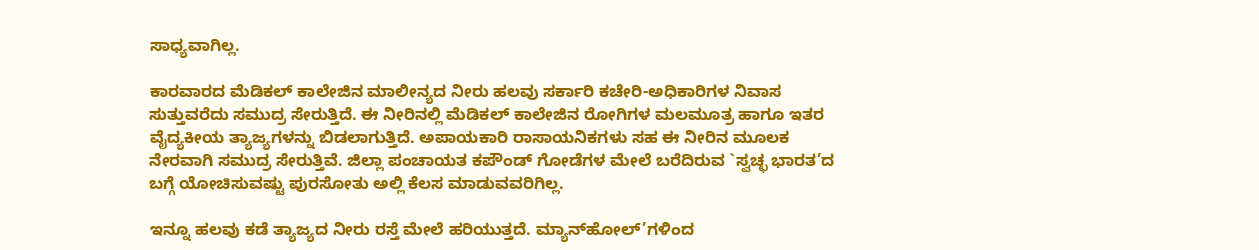ಸಾಧ್ಯವಾಗಿಲ್ಲ.

ಕಾರವಾರದ ಮೆಡಿಕಲ್ ಕಾಲೇಜಿನ ಮಾಲೀನ್ಯದ ನೀರು ಹಲವು ಸರ್ಕಾರಿ ಕಚೇರಿ-ಅಧಿಕಾರಿಗಳ ನಿವಾಸ ಸುತ್ತುವರೆದು ಸಮುದ್ರ ಸೇರುತ್ತಿದೆ. ಈ ನೀರಿನಲ್ಲಿ ಮೆಡಿಕಲ್ ಕಾಲೇಜಿನ ರೋಗಿಗಳ ಮಲಮೂತ್ರ ಹಾಗೂ ಇತರ ವೈದ್ಯಕೀಯ ತ್ಯಾಜ್ಯಗಳನ್ನು ಬಿಡಲಾಗುತ್ತಿದೆ. ಅಪಾಯಕಾರಿ ರಾಸಾಯನಿಕಗಳು ಸಹ ಈ ನೀರಿನ ಮೂಲಕ ನೇರವಾಗಿ ಸಮುದ್ರ ಸೇರುತ್ತಿವೆ. ಜಿಲ್ಲಾ ಪಂಚಾಯತ ಕಪೌಂಡ್ ಗೋಡೆಗಳ ಮೇಲೆ ಬರೆದಿರುವ `ಸ್ವಚ್ಛ ಭಾರತ’ದ ಬಗ್ಗೆ ಯೋಚಿಸುವಷ್ಟು ಪುರಸೋತು ಅಲ್ಲಿ ಕೆಲಸ ಮಾಡುವವರಿಗಿಲ್ಲ.

ಇನ್ನೂ ಹಲವು ಕಡೆ ತ್ಯಾಜ್ಯದ ನೀರು ರಸ್ತೆ ಮೇಲೆ ಹರಿಯುತ್ತದೆ. ಮ್ಯಾನ್‌ಹೋಲ್’ಗಳಿಂದ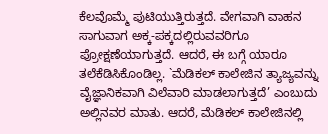ಕೆಲವೊಮ್ಮೆ ಪುಟಿಯುತ್ತಿರುತ್ತದೆ. ವೇಗವಾಗಿ ವಾಹನ ಸಾಗುವಾಗ ಅಕ್ಕ-ಪಕ್ಕದಲ್ಲಿರುವವರಿಗೂ ಪ್ರೋಕ್ಷಣೆಯಾಗುತ್ತದೆ. ಆದರೆ, ಈ ಬಗ್ಗೆ ಯಾರೂ ತಲೆಕೆಡಿಸಿಕೊಂಡಿಲ್ಲ. `ಮೆಡಿಕಲ್ ಕಾಲೇಜಿನ ತ್ಯಾಜ್ಯವನ್ನು ವೈಜ್ಞಾನಿಕವಾಗಿ ವಿಲೆವಾರಿ ಮಾಡಲಾಗುತ್ತದೆ’ ಎಂಬುದು ಅಲ್ಲಿನವರ ಮಾತು. ಆದರೆ, ಮೆಡಿಕಲ್ ಕಾಲೇಜಿನಲ್ಲಿ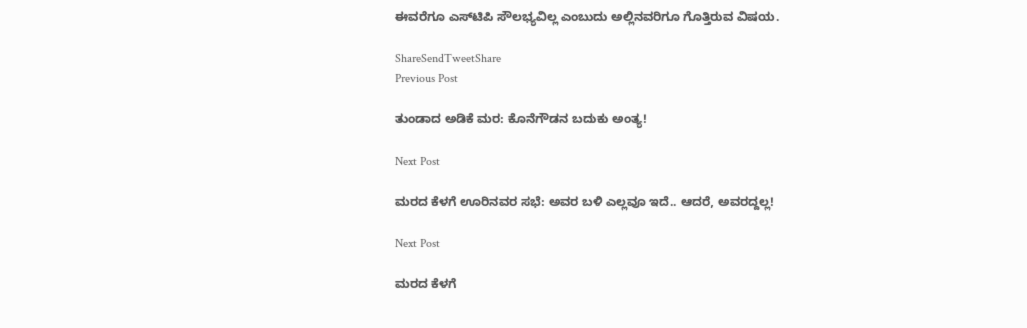ಈವರೆಗೂ ಎಸ್‌ಟಿಪಿ ಸೌಲಭ್ಯವಿಲ್ಲ ಎಂಬುದು ಅಲ್ಲಿನವರಿಗೂ ಗೊತ್ತಿರುವ ವಿಷಯ.

ShareSendTweetShare
Previous Post

ತುಂಡಾದ ಅಡಿಕೆ ಮರ: ಕೊನೆಗೌಡನ ಬದುಕು ಅಂತ್ಯ!

Next Post

ಮರದ ಕೆಳಗೆ ಊರಿನವರ ಸಭೆ: ಅವರ ಬಳಿ ಎಲ್ಲವೂ ಇದೆ.. ಆದರೆ, ಅವರದ್ದಲ್ಲ!

Next Post

ಮರದ ಕೆಳಗೆ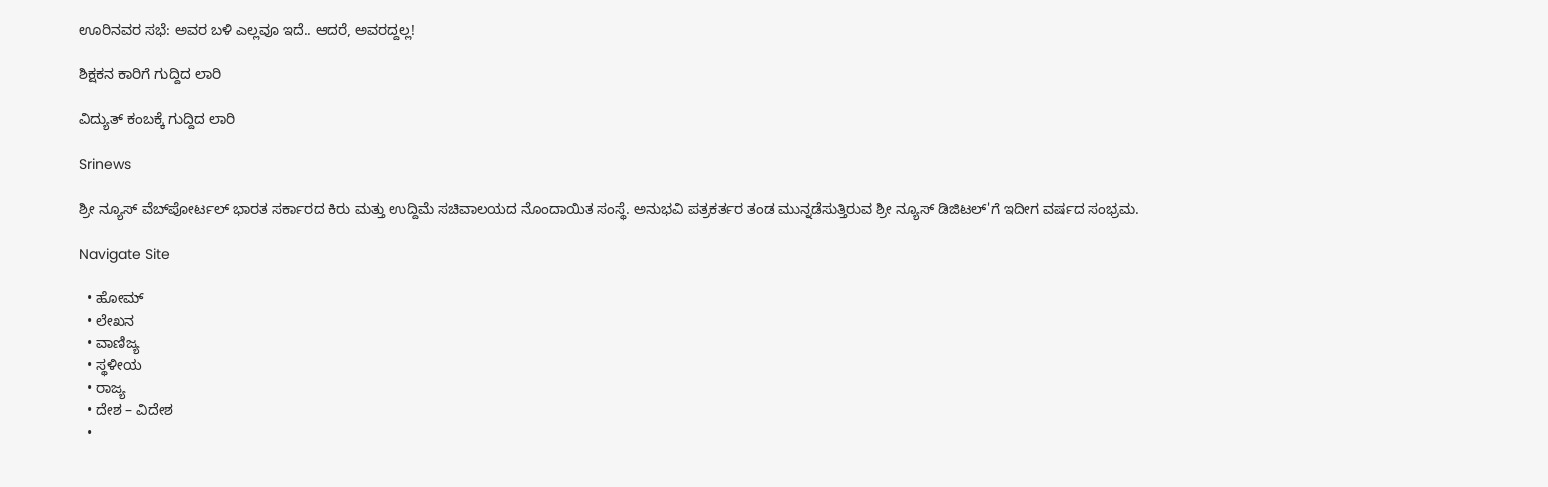ಊರಿನವರ ಸಭೆ: ಅವರ ಬಳಿ ಎಲ್ಲವೂ ಇದೆ.. ಆದರೆ, ಅವರದ್ದಲ್ಲ!

ಶಿಕ್ಷಕನ ಕಾರಿಗೆ ಗುದ್ದಿದ ಲಾರಿ

ವಿದ್ಯುತ್ ಕಂಬಕ್ಕೆ ಗುದ್ದಿದ ಲಾರಿ

Srinews

ಶ್ರೀ ನ್ಯೂಸ್ ವೆಬ್‌ಪೋರ್ಟಲ್ ಭಾರತ ಸರ್ಕಾರದ ಕಿರು ಮತ್ತು ಉದ್ದಿಮೆ ಸಚಿವಾಲಯದ ನೊಂದಾಯಿತ ಸಂಸ್ಥೆ. ಅನುಭವಿ ಪತ್ರಕರ್ತರ ತಂಡ ಮುನ್ನಡೆಸುತ್ತಿರುವ ಶ್ರೀ ನ್ಯೂಸ್ ಡಿಜಿಟಲ್'ಗೆ ಇದೀಗ ವರ್ಷದ ಸಂಭ್ರಮ.

Navigate Site

  • ಹೋಮ್
  • ಲೇಖನ
  • ವಾಣಿಜ್ಯ
  • ಸ್ಥಳೀಯ
  • ರಾಜ್ಯ
  • ದೇಶ – ವಿದೇಶ
  •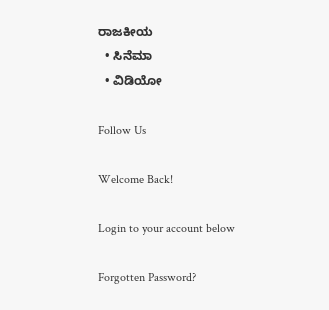ರಾಜಕೀಯ
  • ಸಿನೆಮಾ
  • ವಿಡಿಯೋ

Follow Us

Welcome Back!

Login to your account below

Forgotten Password?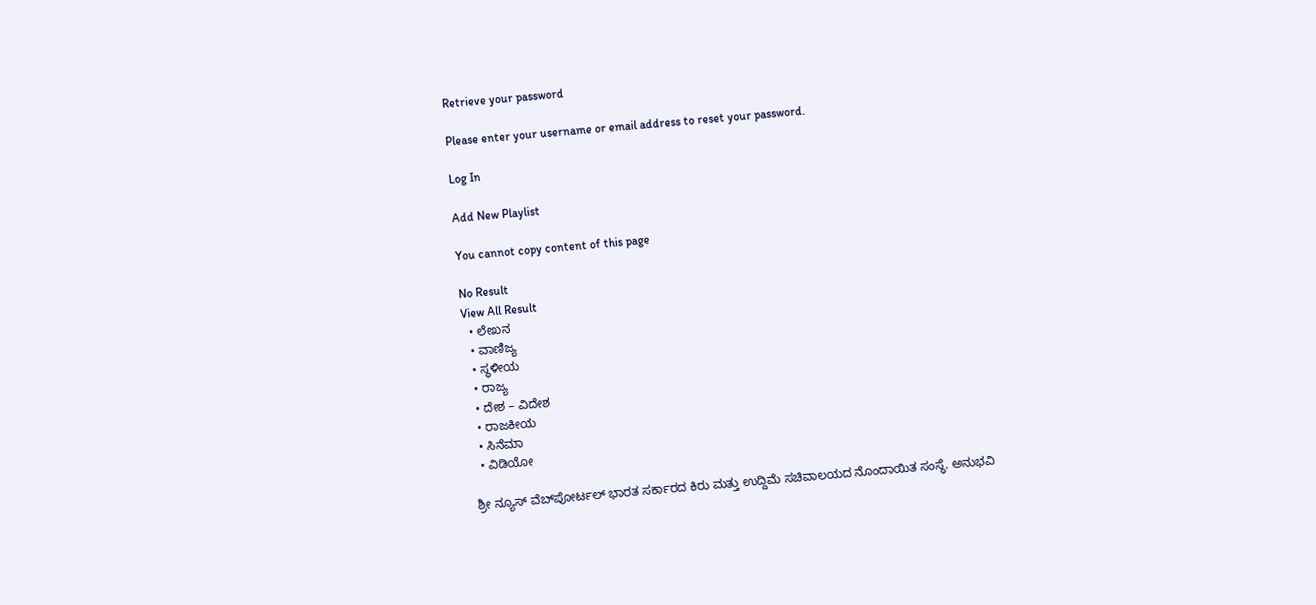Retrieve your password

Please enter your username or email address to reset your password.

Log In

Add New Playlist

You cannot copy content of this page

No Result
View All Result
  • ಲೇಖನ
  • ವಾಣಿಜ್ಯ
  • ಸ್ಥಳೀಯ
  • ರಾಜ್ಯ
  • ದೇಶ – ವಿದೇಶ
  • ರಾಜಕೀಯ
  • ಸಿನೆಮಾ
  • ವಿಡಿಯೋ

ಶ್ರೀ ನ್ಯೂಸ್ ವೆಬ್‌ಪೋರ್ಟಲ್ ಭಾರತ ಸರ್ಕಾರದ ಕಿರು ಮತ್ತು ಉದ್ದಿಮೆ ಸಚಿವಾಲಯದ ನೊಂದಾಯಿತ ಸಂಸ್ಥೆ. ಅನುಭವಿ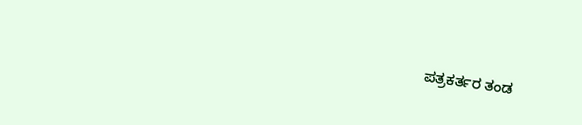ಪತ್ರಕರ್ತರ ತಂಡ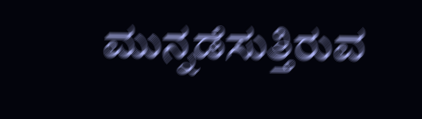ಮುನ್ನಡೆಸುತ್ತಿರುವ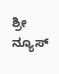ಶ್ರೀ ನ್ಯೂಸ್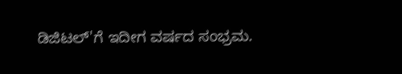ಡಿಜಿಟಲ್'ಗೆ ಇದೀಗ ವರ್ಷದ ಸಂಭ್ರಮ.